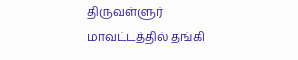திருவள்ளுர் மாவட்டத்தில் தங்கி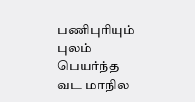பணிபுரியும் புலம் பெயர்ந்த வட மாநில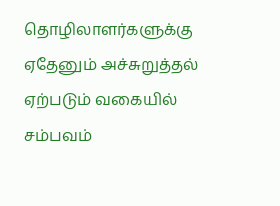தொழிலாளர்களுக்கு ஏதேனும் அச்சுறுத்தல் ஏற்படும் வகையில் சம்பவம்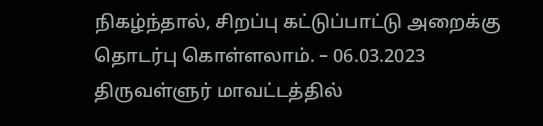நிகழ்ந்தால், சிறப்பு கட்டுப்பாட்டு அறைக்கு தொடர்பு கொள்ளலாம். – 06.03.2023
திருவள்ளுர் மாவட்டத்தில்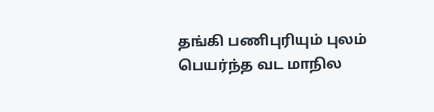தங்கி பணிபுரியும் புலம் பெயர்ந்த வட மாநில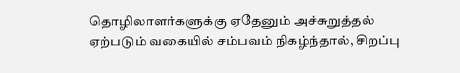தொழிலாளர்களுக்கு ஏதேனும் அச்சுறுத்தல் ஏற்படும் வகையில் சம்பவம் நிகழ்ந்தால், சிறப்பு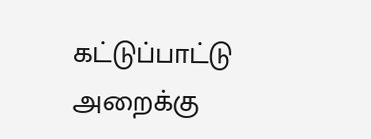கட்டுப்பாட்டு அறைக்கு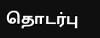தொடர்பு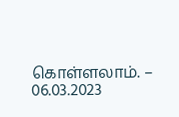கொள்ளலாம். – 06.03.2023